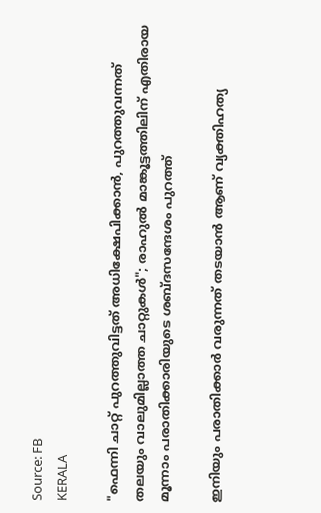Source: FB
KERALA

"ഫെന്നി ചാറ്റ് പുറത്തുവിട്ടത് അധിക്ഷേപിക്കാൻ, പുറത്തുവന്നത് തലയും വാലുമില്ലാത്ത ചാറ്റുകൾ"; രാഹുൽ മാങ്കൂട്ടത്തിലിന് എതിരായ മൂന്നാം പരാതിക്കാരിയുടെ ശബ്ദസന്ദേശം പുറത്ത്

ഇനിയും പരാതിക്കാർ വരുന്നത് തടയാൻ ആണ് വ്യക്തിഹത്യ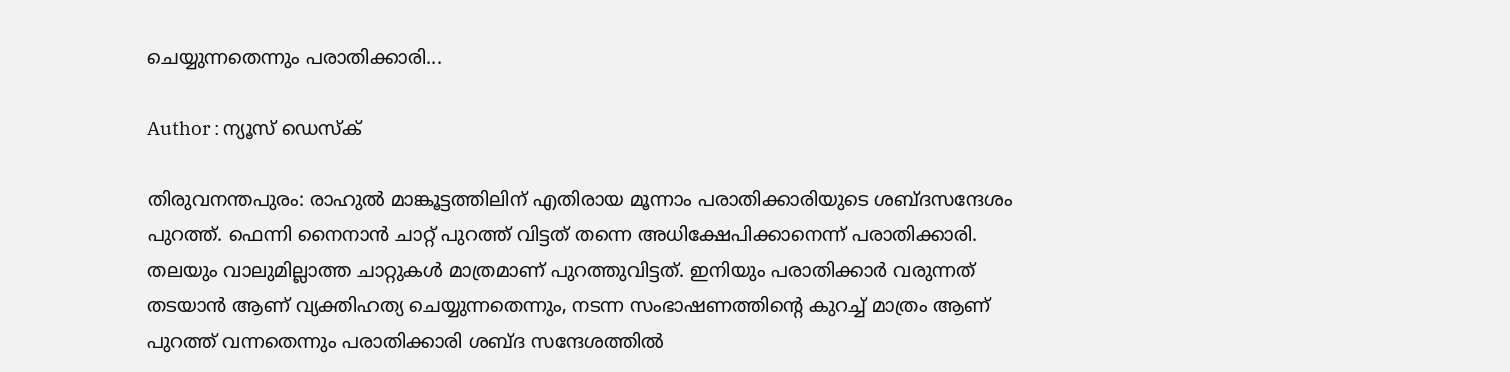ചെയ്യുന്നതെന്നും പരാതിക്കാരി...

Author : ന്യൂസ് ഡെസ്ക്

തിരുവനന്തപുരം: രാഹുൽ മാങ്കൂട്ടത്തിലിന് എതിരായ മൂന്നാം പരാതിക്കാരിയുടെ ശബ്ദസന്ദേശം പുറത്ത്. ഫെന്നി നൈനാൻ ചാറ്റ് പുറത്ത് വിട്ടത് തന്നെ അധിക്ഷേപിക്കാനെന്ന് പരാതിക്കാരി. തലയും വാലുമില്ലാത്ത ചാറ്റുകൾ മാത്രമാണ് പുറത്തുവിട്ടത്. ഇനിയും പരാതിക്കാർ വരുന്നത് തടയാൻ ആണ് വ്യക്തിഹത്യ ചെയ്യുന്നതെന്നും, നടന്ന സംഭാഷണത്തിന്റെ കുറച്ച് മാത്രം ആണ് പുറത്ത് വന്നതെന്നും പരാതിക്കാരി ശബ്ദ സന്ദേശത്തിൽ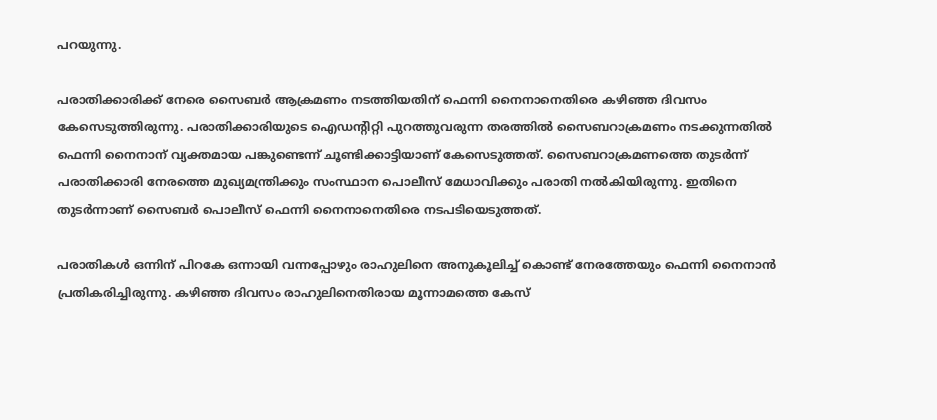പറയുന്നു.

പരാതിക്കാരിക്ക് നേരെ സൈബർ ആക്രമണം നടത്തിയതിന് ഫെന്നി നൈനാനെതിരെ കഴിഞ്ഞ ദിവസം കേസെടുത്തിരുന്നു. പരാതിക്കാരിയുടെ ഐഡൻ്റിറ്റി പുറത്തുവരുന്ന തരത്തിൽ സൈബറാക്രമണം നടക്കുന്നതിൽ ഫെന്നി നൈനാന് വ്യക്തമായ പങ്കുണ്ടെന്ന് ചൂണ്ടിക്കാട്ടിയാണ് കേസെടുത്തത്. സൈബറാക്രമണത്തെ തുടർന്ന് പരാതിക്കാരി നേരത്തെ മുഖ്യമന്ത്രിക്കും സംസ്ഥാന പൊലീസ് മേധാവിക്കും പരാതി നൽകിയിരുന്നു. ഇതിനെ തുടർന്നാണ് സൈബർ പൊലീസ് ഫെന്നി നൈനാനെതിരെ നടപടിയെടുത്തത്.

പരാതികൾ ഒന്നിന് പിറകേ ഒന്നായി വന്നപ്പോഴും രാഹുലിനെ അനുകൂലിച്ച് കൊണ്ട് നേരത്തേയും ഫെന്നി നൈനാൻ പ്രതികരിച്ചിരുന്നു. കഴിഞ്ഞ ദിവസം രാഹുലിനെതിരായ മൂന്നാമത്തെ കേസ്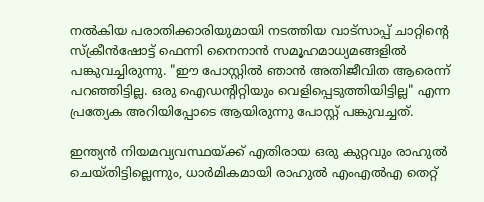നൽകിയ പരാതിക്കാരിയുമായി നടത്തിയ വാട്‌സാപ്പ് ചാറ്റിൻ്റെ സ്‌ക്രീന്‍ഷോട്ട് ഫെന്നി നൈനാൻ സമൂഹമാധ്യമങ്ങളിൽ പങ്കുവച്ചിരുന്നു. "ഈ പോസ്റ്റിൽ ഞാൻ അതിജീവിത ആരെന്ന് പറഞ്ഞിട്ടില്ല. ഒരു ഐഡൻ്റിറ്റിയും വെളിപ്പെടുത്തിയിട്ടില്ല" എന്ന പ്രത്യേക അറിയിപ്പോടെ ആയിരുന്നു പോസ്റ്റ് പങ്കുവച്ചത്.

ഇന്ത്യൻ നിയമവ്യവസ്ഥയ്ക്ക് എതിരായ ഒരു കുറ്റവും രാഹുൽ ചെയ്തിട്ടില്ലെന്നും, ധാർമികമായി രാഹുൽ എംഎൽഎ തെറ്റ്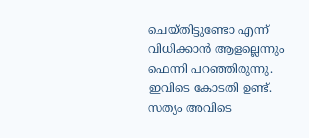ചെയ്തിട്ടുണ്ടോ എന്ന് വിധിക്കാൻ ആളല്ലെന്നും ഫെന്നി പറഞ്ഞിരുന്നു. ഇവിടെ കോടതി ഉണ്ട്. സത്യം അവിടെ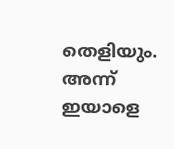തെളിയും. അന്ന് ഇയാളെ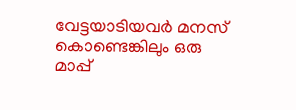വേട്ടയാടിയവർ മനസ് കൊണ്ടെങ്കിലും ഒരു മാപ്പ്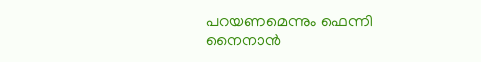പറയണമെന്നും ഫെന്നി നൈനാൻ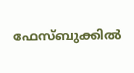ഫേസ്ബുക്കിൽ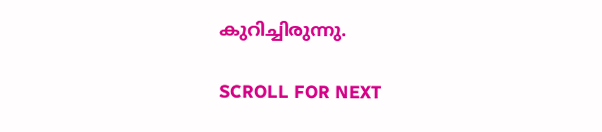കുറിച്ചിരുന്നു.

SCROLL FOR NEXT